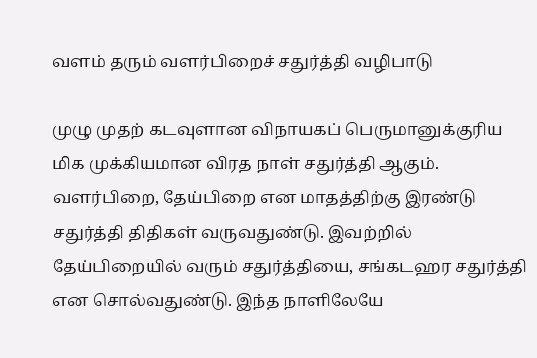வளம் தரும் வளர்பிறைச் சதுர்த்தி வழிபாடு

முழு முதற் கடவுளான விநாயகப் பெருமானுக்குரிய மிக முக்கியமான விரத நாள் சதுர்த்தி ஆகும். வளர்பிறை, தேய்பிறை என மாதத்திற்கு இரண்டு சதுர்த்தி திதிகள் வருவதுண்டு. இவற்றில் தேய்பிறையில் வரும் சதுர்த்தியை, சங்கடஹர சதுர்த்தி என சொல்வதுண்டு. இந்த நாளிலேயே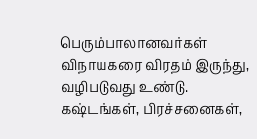பெரும்பாலானவர்கள் விநாயகரை விரதம் இருந்து, வழிபடுவது உண்டு. கஷ்டங்கள், பிரச்சனைகள்,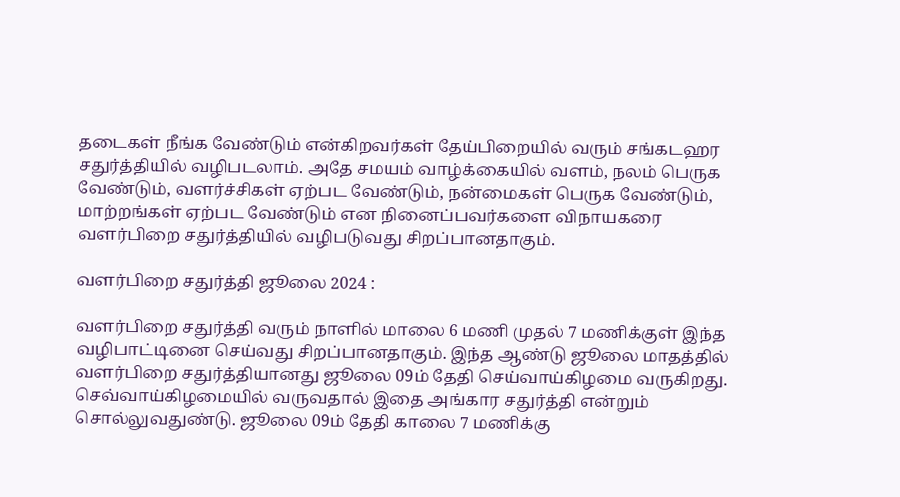தடைகள் நீங்க வேண்டும் என்கிறவர்கள் தேய்பிறையில் வரும் சங்கடஹர சதுர்த்தியில் வழிபடலாம். அதே சமயம் வாழ்க்கையில் வளம், நலம் பெருக வேண்டும், வளர்ச்சிகள் ஏற்பட வேண்டும், நன்மைகள் பெருக வேண்டும், மாற்றங்கள் ஏற்பட வேண்டும் என நினைப்பவர்களை விநாயகரை வளர்பிறை சதுர்த்தியில் வழிபடுவது சிறப்பானதாகும்.

வளர்பிறை சதுர்த்தி ஜூலை 2024 :

வளர்பிறை சதுர்த்தி வரும் நாளில் மாலை 6 மணி முதல் 7 மணிக்குள் இந்த வழிபாட்டினை செய்வது சிறப்பானதாகும். இந்த ஆண்டு ஜூலை மாதத்தில் வளர்பிறை சதுர்த்தியானது ஜூலை 09ம் தேதி செய்வாய்கிழமை வருகிறது. செவ்வாய்கிழமையில் வருவதால் இதை அங்கார சதுர்த்தி என்றும் சொல்லுவதுண்டு. ஜூலை 09ம் தேதி காலை 7 மணிக்கு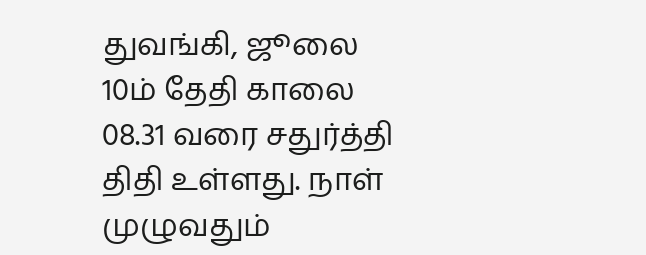துவங்கி, ஜூலை 10ம் தேதி காலை 08.31 வரை சதுர்த்தி திதி உள்ளது. நாள் முழுவதும்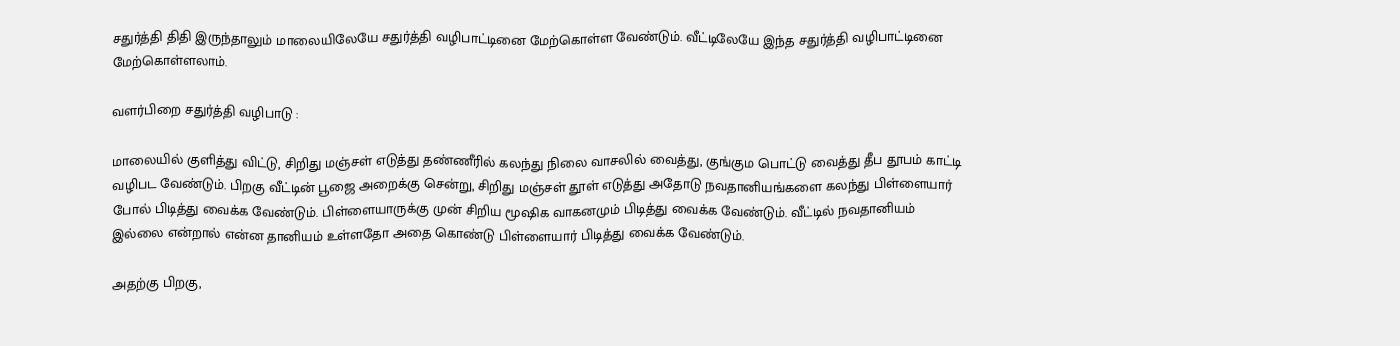சதுர்த்தி திதி இருந்தாலும் மாலையிலேயே சதுர்த்தி வழிபாட்டினை மேற்கொள்ள வேண்டும். வீட்டிலேயே இந்த சதுர்த்தி வழிபாட்டினை மேற்கொள்ளலாம்.

வளர்பிறை சதுர்த்தி வழிபாடு :

மாலையில் குளித்து விட்டு, சிறிது மஞ்சள் எடுத்து தண்ணீரில் கலந்து நிலை வாசலில் வைத்து, குங்கும பொட்டு வைத்து தீப தூபம் காட்டி வழிபட வேண்டும். பிறகு வீட்டின் பூஜை அறைக்கு சென்று, சிறிது மஞ்சள் தூள் எடுத்து அதோடு நவதானியங்களை கலந்து பிள்ளையார் போல் பிடித்து வைக்க வேண்டும். பிள்ளையாருக்கு முன் சிறிய மூஷிக வாகனமும் பிடித்து வைக்க வேண்டும். வீட்டில் நவதானியம் இல்லை என்றால் என்ன தானியம் உள்ளதோ அதை கொண்டு பிள்ளையார் பிடித்து வைக்க வேண்டும்.

அதற்கு பிறகு,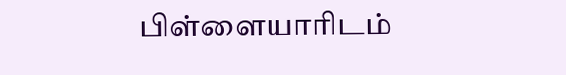பிள்ளையாரிடம்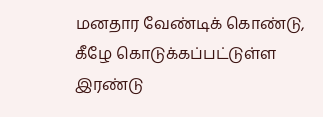மனதார வேண்டிக் கொண்டு, கீழே கொடுக்கப்பட்டுள்ள இரண்டு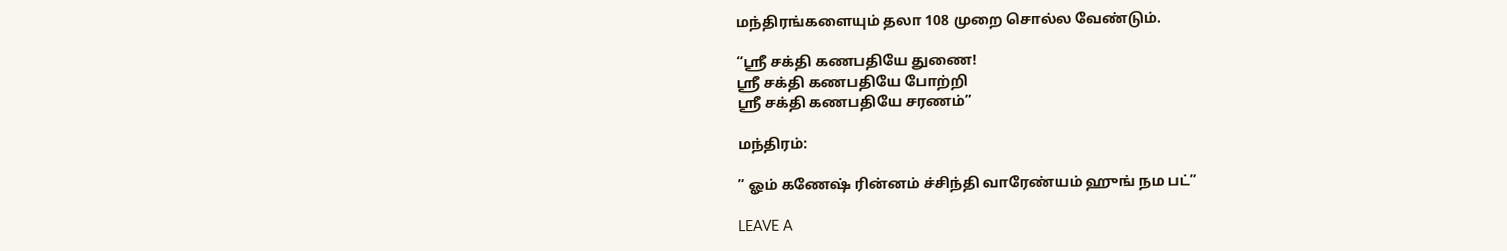மந்திரங்களையும் தலா 108 முறை சொல்ல வேண்டும்.

“ஸ்ரீ சக்தி கணபதியே துணை!
ஸ்ரீ சக்தி கணபதியே போற்றி
ஸ்ரீ சக்தி கணபதியே சரணம்”

மந்திரம்:

” ஓம் கணேஷ் ரின்னம் ச்சிந்தி வாரேண்யம் ஹுங் நம பட்”

LEAVE A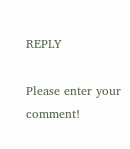REPLY

Please enter your comment!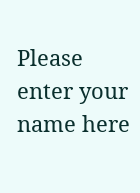Please enter your name here